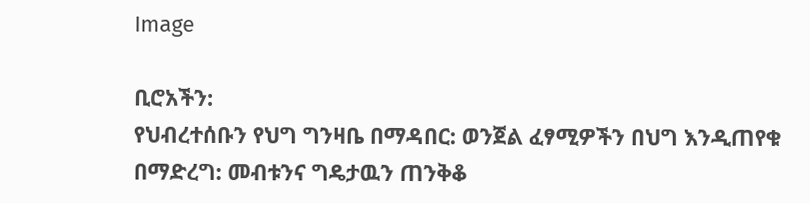Image

ቢሮአችን:
የህብረተሰቡን የህግ ግንዛቤ በማዳበር: ወንጀል ፈፃሚዎችን በህግ እንዲጠየቁ በማድረግ: መብቱንና ግዴታዉን ጠንቅቆ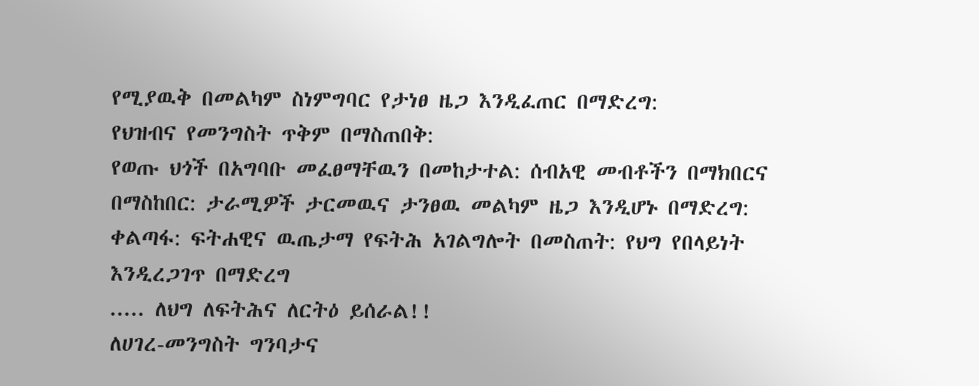የሚያዉቅ በመልካም ስነምግባር የታነፀ ዜጋ እንዲፈጠር በማድረግ:
የህዝብና የመንግስት ጥቅም በማስጠበቅ:
የወጡ ህጎች በአግባቡ መፈፀማቸዉን በመከታተል: ሰብአዊ መብቶችን በማክበርና በማስከበር: ታራሚዎች ታርመዉና ታንፀዉ መልካም ዜጋ እንዲሆኑ በማድረግ:
ቀልጣፋ: ፍትሐዊና ዉጤታማ የፍትሕ አገልግሎት በመስጠት: የህግ የበላይነት እንዲረጋገጥ በማድረግ
..... ለህግ ለፍትሕና ለርትዕ ይሰራል!!
ለሀገረ-መንግስት ግንባታና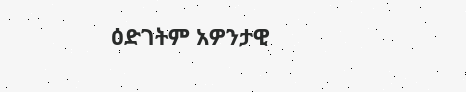ዕድገትም አዎንታዊ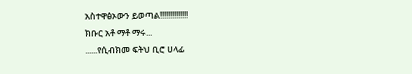አስተዋፅኦውን ይወጣል!!!!!!!!!!!!!!
ክቡር አቶ ማቶ ማሩ...
......የሲብክመ ፍትህ ቢሮ ሀላፊ